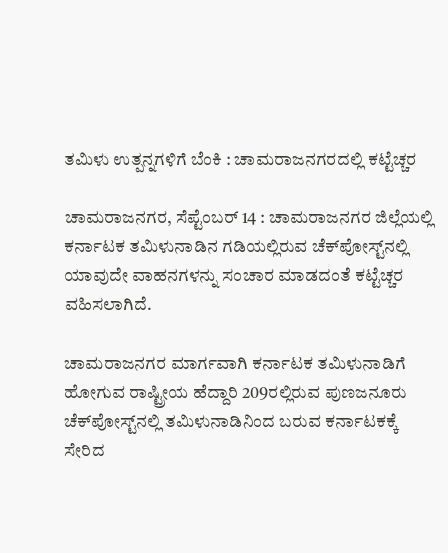ತಮಿಳು ಉತ್ಪನ್ನಗಳಿಗೆ ಬೆಂಕಿ : ಚಾಮರಾಜನಗರದಲ್ಲಿ ಕಟ್ಟೆಚ್ಚರ

ಚಾಮರಾಜನಗರ, ಸೆಪ್ಟೆಂಬರ್ 14 : ಚಾಮರಾಜನಗರ ಜಿಲ್ಲೆಯಲ್ಲಿ ಕರ್ನಾಟಕ ತಮಿಳುನಾಡಿನ ಗಡಿಯಲ್ಲಿರುವ ಚೆಕ್‌ಪೋಸ್ಟ್‌ನಲ್ಲಿ ಯಾವುದೇ ವಾಹನಗಳನ್ನು ಸಂಚಾರ ಮಾಡದಂತೆ ಕಟ್ಟೆಚ್ಚರ ವಹಿಸಲಾಗಿದೆ.

ಚಾಮರಾಜನಗರ ಮಾರ್ಗವಾಗಿ ಕರ್ನಾಟಕ ತಮಿಳುನಾಡಿಗೆ ಹೋಗುವ ರಾಷ್ಟ್ರೀಯ ಹೆದ್ದಾರಿ 209ರಲ್ಲಿರುವ ಪುಣಜನೂರು ಚೆಕ್‌ಪೋಸ್ಟ್‌ನಲ್ಲಿ ತಮಿಳುನಾಡಿನಿಂದ ಬರುವ ಕರ್ನಾಟಕಕ್ಕೆ ಸೇರಿದ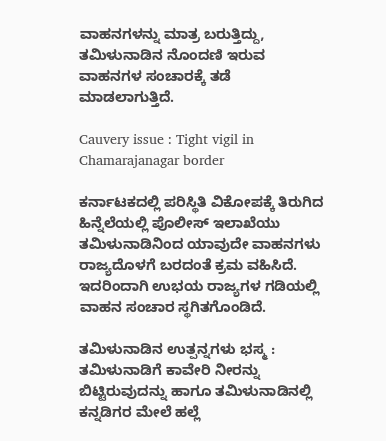ವಾಹನಗಳನ್ನು ಮಾತ್ರ ಬರುತ್ತಿದ್ದು, ತಮಿಳುನಾಡಿನ ನೊಂದಣಿ ಇರುವ ವಾಹನಗಳ ಸಂಚಾರಕ್ಕೆ ತಡೆ ಮಾಡಲಾಗುತ್ತಿದೆ.

Cauvery issue : Tight vigil in Chamarajanagar border

ಕರ್ನಾಟಕದಲ್ಲಿ ಪರಿಸ್ಥಿತಿ ವಿಕೋಪಕ್ಕೆ ತಿರುಗಿದ ಹಿನ್ನೆಲೆಯಲ್ಲಿ ಪೊಲೀಸ್ ಇಲಾಖೆಯು ತಮಿಳುನಾಡಿನಿಂದ ಯಾವುದೇ ವಾಹನಗಳು ರಾಜ್ಯದೊಳಗೆ ಬರದಂತೆ ಕ್ರಮ ವಹಿಸಿದೆ. ಇದರಿಂದಾಗಿ ಉಭಯ ರಾಜ್ಯಗಳ ಗಡಿಯಲ್ಲಿ ವಾಹನ ಸಂಚಾರ ಸ್ಥಗಿತಗೊಂಡಿದೆ.

ತಮಿಳುನಾಡಿನ ಉತ್ಪನ್ನಗಳು ಭಸ್ಮ : ತಮಿಳುನಾಡಿಗೆ ಕಾವೇರಿ ನೀರನ್ನು ಬಿಟ್ಟಿರುವುದನ್ನು ಹಾಗೂ ತಮಿಳುನಾಡಿನಲ್ಲಿ ಕನ್ನಡಿಗರ ಮೇಲೆ ಹಲ್ಲೆ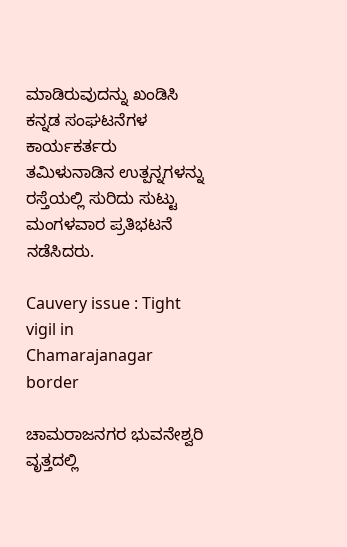ಮಾಡಿರುವುದನ್ನು ಖಂಡಿಸಿ ಕನ್ನಡ ಸಂಘಟನೆಗಳ ಕಾರ್ಯಕರ್ತರು ತಮಿಳುನಾಡಿನ ಉತ್ಪನ್ನಗಳನ್ನು ರಸ್ತೆಯಲ್ಲಿ ಸುರಿದು ಸುಟ್ಟು ಮಂಗಳವಾರ ಪ್ರತಿಭಟನೆ ನಡೆಸಿದರು.

Cauvery issue : Tight vigil in Chamarajanagar border

ಚಾಮರಾಜನಗರ ಭುವನೇಶ್ವರಿ ವೃತ್ತದಲ್ಲಿ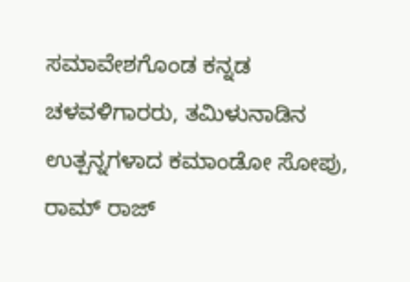ಸಮಾವೇಶಗೊಂಡ ಕನ್ನಡ ಚಳವಳಿಗಾರರು, ತಮಿಳುನಾಡಿನ ಉತ್ಪನ್ನಗಳಾದ ಕಮಾಂಡೋ ಸೋಪು, ರಾಮ್ ರಾಜ್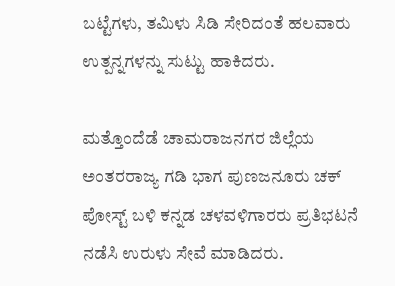ಬಟ್ಟೆಗಳು, ತಮಿಳು ಸಿಡಿ ಸೇರಿದಂತೆ ಹಲವಾರು ಉತ್ಪನ್ನಗಳನ್ನು ಸುಟ್ಟು ಹಾಕಿದರು.

ಮತ್ತೊಂದೆಡೆ ಚಾಮರಾಜನಗರ ಜಿಲ್ಲೆಯ ಅಂತರರಾಜ್ಯ ಗಡಿ ಭಾಗ ಪುಣಜನೂರು ಚಕ್ ಪೋಸ್ಟ್ ಬಳಿ ಕನ್ನಡ ಚಳವಳಿಗಾರರು ಪ್ರತಿಭಟನೆ ನಡೆಸಿ ಉರುಳು ಸೇವೆ ಮಾಡಿದರು.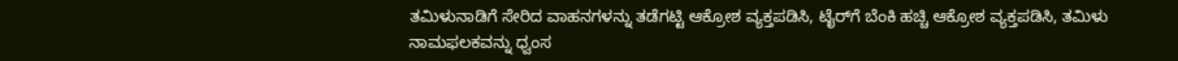ತಮಿಳುನಾಡಿಗೆ ಸೇರಿದ ವಾಹನಗಳನ್ನು ತಡೆಗಟ್ಟಿ ಆಕ್ರೋಶ ವ್ಯಕ್ತಪಡಿಸಿ, ಟೈರ್‌ಗೆ ಬೆಂಕಿ ಹಚ್ಚಿ ಆಕ್ರೋಶ ವ್ಯಕ್ತಪಡಿಸಿ, ತಮಿಳು ನಾಮಫಲಕವನ್ನು ಧ್ವಂಸ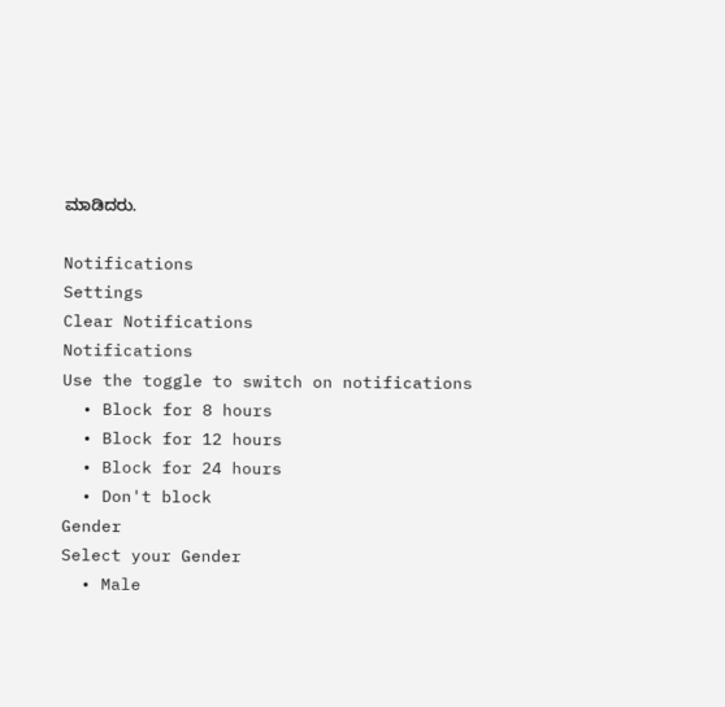ಮಾಡಿದರು.

Notifications
Settings
Clear Notifications
Notifications
Use the toggle to switch on notifications
  • Block for 8 hours
  • Block for 12 hours
  • Block for 24 hours
  • Don't block
Gender
Select your Gender
  • Male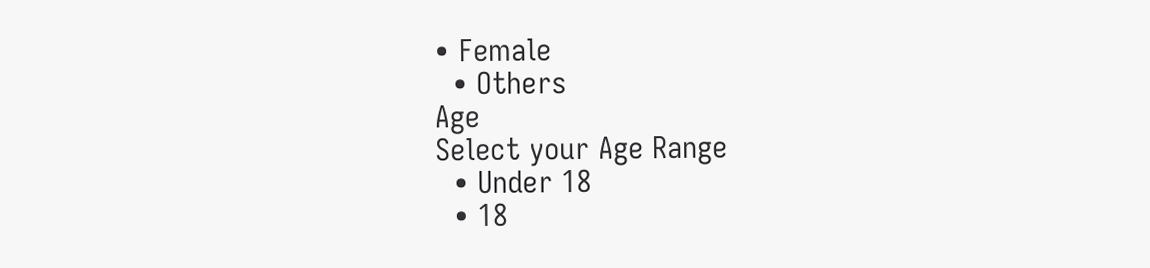• Female
  • Others
Age
Select your Age Range
  • Under 18
  • 18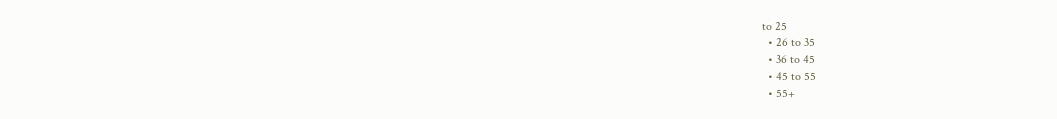to 25
  • 26 to 35
  • 36 to 45
  • 45 to 55
  • 55+